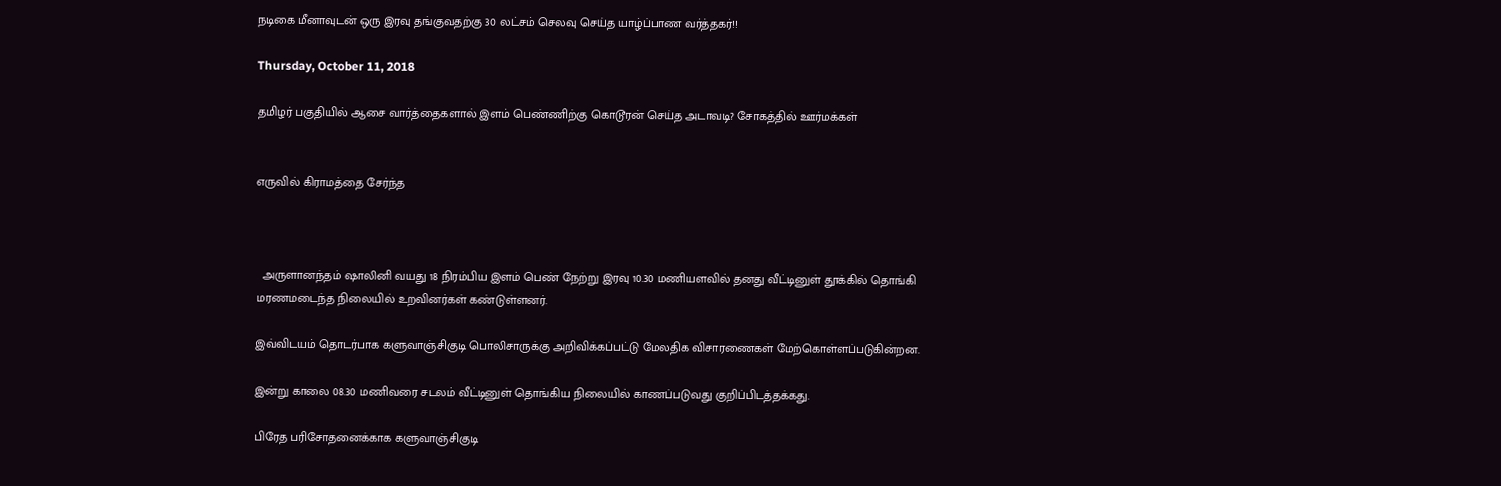நடிகை மீனாவுடன் ஒரு இரவு தங்குவதற்கு 30 லட்சம் செலவு செய்த யாழ்ப்பாண வர்த்தகர்!!

Thursday, October 11, 2018

தமிழர் பகுதியில் ஆசை வார்த்தைகளால் இளம் பெண்ணிற்கு கொடூரன் செய்த அடாவடி? சோகத்தில் ஊர்மக்கள்


எருவில் கிராமத்தை சேர்ந்த



  அருளானந்தம் ஷாலினி வயது 18 நிரம்பிய இளம் பெண் நேற்று இரவு 10.30 மணியளவில் தனது வீட்டினுள் தூக்கில் தொங்கி மரணமடைந்த நிலையில் உறவினர்கள் கண்டுள்ளனர்.

இவ்விடயம் தொடர்பாக களுவாஞ்சிகுடி பொலிசாருக்கு அறிவிக்கப்பட்டு மேலதிக விசாரணைகள் மேற்கொள்ளப்படுகின்றன.

இன்று காலை 08.30 மணிவரை சடலம் வீட்டினுள் தொங்கிய நிலையில் காணப்படுவது குறிப்பிடத்தக்கது.

பிரேத பரிசோதனைக்காக களுவாஞ்சிகுடி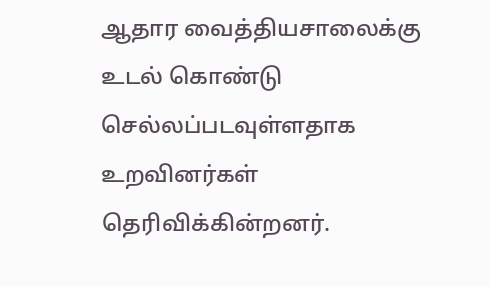ஆதார வைத்தியசாலைக்கு உடல் கொண்டு செல்லப்படவுள்ளதாக உறவினர்கள் தெரிவிக்கின்றனர்.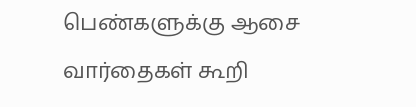பெண்களுக்கு ஆசை வார்தைகள் கூறி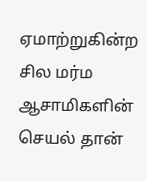ஏமாற்றுகின்ற சில மர்ம ஆசாமிகளின் செயல் தான்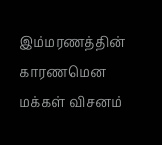இம்மரணத்தின் காரணமென மக்கள் விசனம்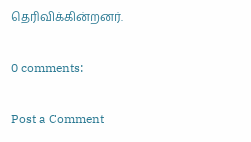தெரிவிக்கின்றனர்.

0 comments:

Post a Comment